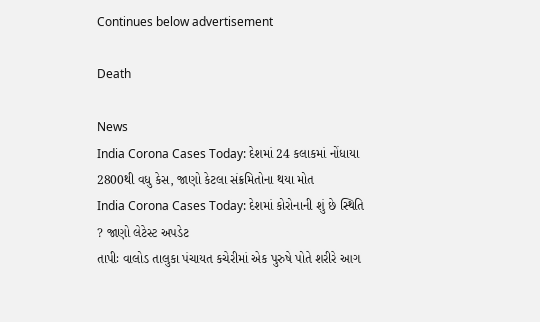Continues below advertisement

Death

News
India Corona Cases Today: દેશમાં 24 કલાકમાં નોંધાયા 2800થી વધુ કેસ, જાણો કેટલા સંક્રમિતોના થયા મોત
India Corona Cases Today: દેશમાં કોરોનાની શું છે સ્થિતિ ? જાણો લેટેસ્ટ અપડેટ
તાપીઃ વાલોડ તાલુકા પંચાયત કચેરીમાં એક પુરુષે પોતે શરીરે આગ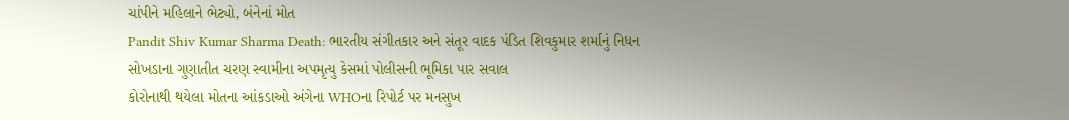ચાંપીને મહિલાને ભેટ્યો, બંનેનાં મોત
Pandit Shiv Kumar Sharma Death: ભારતીય સંગીતકાર અને સંતૂર વાદક પંડિત શિવકુમાર શર્માનું નિધન
સોખડાના ગુણાતીત ચરણ સ્વામીના અપમૃત્યુ કેસમાં પોલીસની ભૂમિકા પાર સવાલ
કોરોનાથી થયેલા મોતના આંકડાઓ અંગેના WHOના રિપોર્ટ પર મનસુખ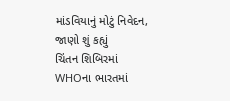માંડવિયાનું મોટું નિવેદન, જાણો શું કહ્યું
ચિંતન શિબિરમાં WHOના ભારતમાં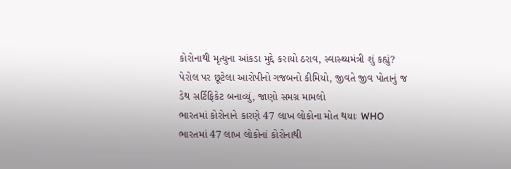કોરોનાથી મૃત્યુના આંકડા મુદ્દે કરાયો ઠરાવ, સ્વાસ્થ્યમંત્રી શું કહ્યું?
પેરોલ પર છૂટેલા આરોપીનો ગજબનો કીમિયો, જીવતે જીવ પોતાનું જ ડેથ સર્ટિફિકેટ બનાવ્યું, જાણો સમગ્ર મામલો
ભારતમાં કોરોનાને કારણે 47 લાખ લોકોના મોત થયાઃ WHO
ભારતમાં 47 લાખ લોકોનાં કોરોનાથી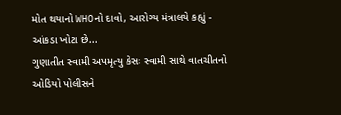મોત થયાનો WHOનો દાવો, આરોગ્ય મંત્રાલયે કહ્યું - આંકડા ખોટા છે...
ગુણાતીત સ્વામી અપમૃત્યુ કેસઃ સ્વામી સાથે વાતચીતનો ઓડિયો પોલીસને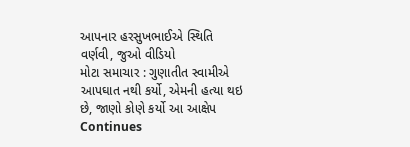આપનાર હરસુખભાઈએ સ્થિતિ વર્ણવી, જુઓ વીડિયો
મોટા સમાચાર : ગુણાતીત સ્વામીએ આપઘાત નથી કર્યો, એમની હત્યા થઇ છે, જાણો કોણે કર્યો આ આક્ષેપ
Continues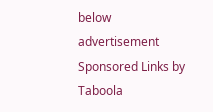below advertisement
Sponsored Links by Taboola